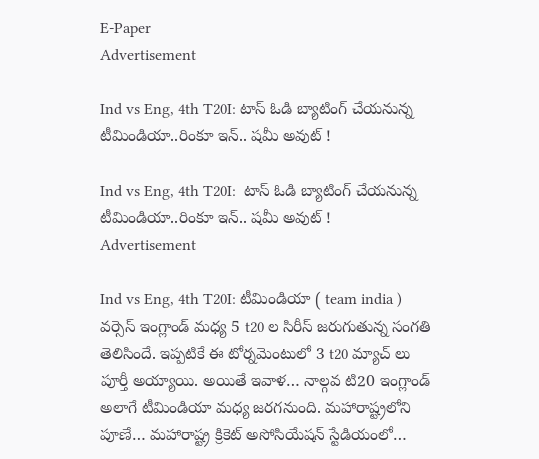E-Paper
Advertisement

Ind vs Eng, 4th T20I: టాస్ ఓడి బ్యాటింగ్ చేయనున్న టీమిండియా..రింకూ ఇన్.. షమీ అవుట్ !

Ind vs Eng, 4th T20I:  టాస్ ఓడి బ్యాటింగ్ చేయనున్న టీమిండియా..రింకూ ఇన్.. షమీ అవుట్ !
Advertisement

Ind vs Eng, 4th T20I: టీమిండియా ( team india ) వర్సెస్ ఇంగ్లాండ్ మధ్య 5 t20 ల సిరీస్ జరుగుతున్న సంగతి తెలిసిందే. ఇప్పటికే ఈ టోర్నమెంటులో 3 t20 మ్యాచ్ లు పూర్తీ అయ్యాయి. అయితే ఇవాళ… నాల్గవ టి20 ఇంగ్లాండ్ అలాగే టీమిండియా మధ్య జరగనుంది. మహారాష్ట్రలోని పూణే… మహారాష్ట్ర క్రికెట్ అసోసియేషన్ స్టేడియంలో…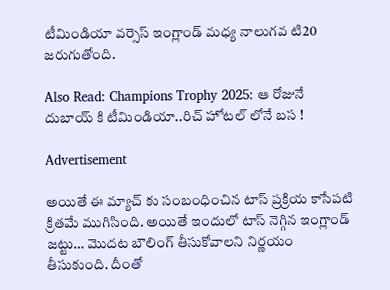టీమిండియా వర్సెస్ ఇంగ్లాండ్ మధ్య నాలుగవ టి20 జరుగుతోంది.

Also Read: Champions Trophy 2025: ఆ రోజునే దుబాయ్‌ కి టీమిండియా..రిచ్‌ హోటల్‌ లోనే బస !

Advertisement

అయితే ఈ మ్యాచ్ కు సంబంధించిన టాస్ ప్రక్రియ కాసేపటి క్రితమే ముగిసింది. అయితే ఇందులో టాస్ నెగ్గిన ఇంగ్లాండ్ జట్టు… మొదట బౌలింగ్ తీసుకోవాలని నిర్ణయం తీసుకుంది. దీంతో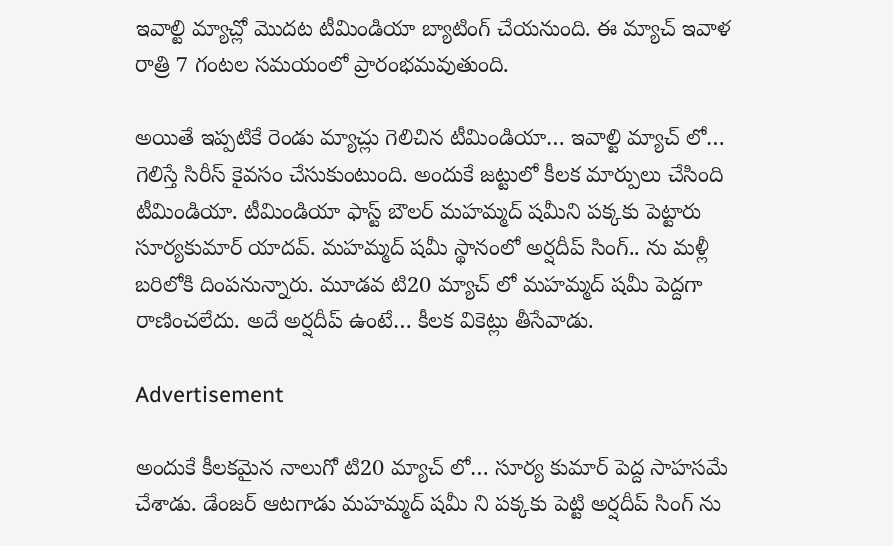ఇవాల్టి మ్యాచ్లో మొదట టీమిండియా బ్యాటింగ్ చేయనుంది. ఈ మ్యాచ్ ఇవాళ రాత్రి 7 గంటల సమయంలో ప్రారంభమవుతుంది.

అయితే ఇప్పటికే రెండు మ్యాచ్లు గెలిచిన టీమిండియా… ఇవాల్టి మ్యాచ్ లో… గెలిస్తే సిరీస్ కైవసం చేసుకుంటుంది. అందుకే జట్టులో కీలక మార్పులు చేసింది టీమిండియా. టీమిండియా ఫాస్ట్ బౌలర్ మహమ్మద్ షమీని పక్కకు పెట్టారు సూర్యకుమార్ యాదవ్. మహమ్మద్ షమీ స్థానంలో అర్షదీప్ సింగ్.. ను మళ్లీ బరిలోకి దింపనున్నారు. మూడవ టి20 మ్యాచ్ లో మహమ్మద్ షమీ పెద్దగా రాణించలేదు. అదే అర్షదీప్ ఉంటే… కీలక వికెట్లు తీసేవాడు.

Advertisement

అందుకే కీలకమైన నాలుగో టి20 మ్యాచ్ లో… సూర్య కుమార్ పెద్ద సాహసమే చేశాడు. డేంజర్ ఆటగాడు మహమ్మద్ షమీ ని పక్కకు పెట్టి అర్షదీప్ సింగ్ ను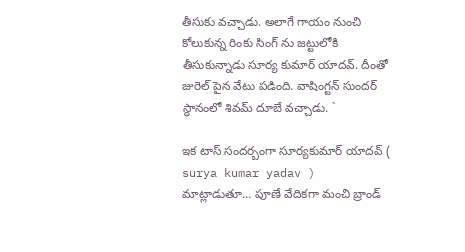తీసుకు వచ్చాడు. అలాగే గాయం నుంచి కోలుకున్న రింకు సింగ్ ను జట్టులోకి తీసుకున్నాడు సూర్య కుమార్ యాదవ్. దీంతో జురెల్ పైన వేటు పడింది. వాషింగ్టన్ సుందర్ స్థానంలో శివమ్ దూబే వచ్చాడు. `

ఇక టాస్ సందర్బంగా సూర్యకుమార్ యాదవ్ ( surya kumar yadav ) మాట్లాడుతూ… పూణే వేదికగా మంచి బ్రాండ్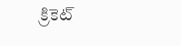క్రికెట్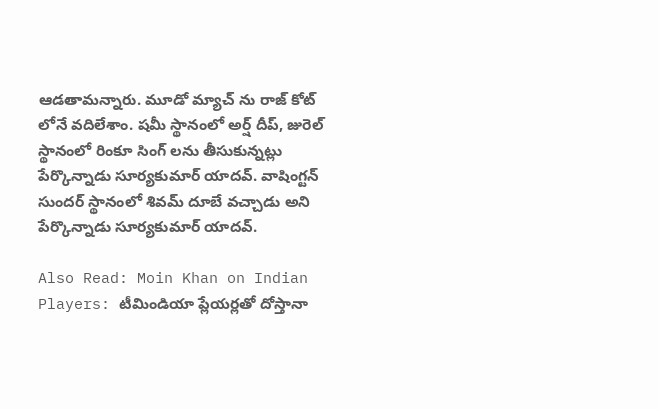ఆడతామన్నారు. మూడో మ్యాచ్ ను రాజ్ కోట్ లోనే వదిలేశాం. షమీ స్థానంలో అర్ష్ దీప్, జురెల్ స్థానంలో రింకూ సింగ్ లను తీసుకున్నట్లు పేర్కొన్నాడు సూర్యకుమార్ యాదవ్. వాషింగ్టన్ సుందర్ స్థానంలో శివమ్ దూబే వచ్చాడు అని పేర్కొన్నాడు సూర్యకుమార్ యాదవ్.

Also Read: Moin Khan on Indian Players: టీమిండియా ప్లేయర్లతో దోస్తానా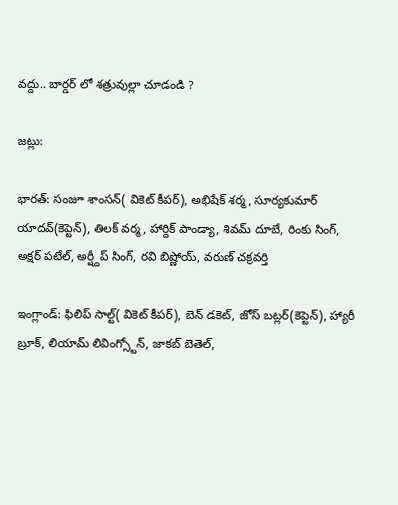వద్దు.. బార్డర్ లో శత్రువుల్లా చూడండి ?

జట్లు:

భారత్: సంజూ శాంసన్( వికెట్ కీపర్), అభిషేక్ శర్మ, సూర్యకుమార్ యాదవ్(కెప్టెన్), తిలక్ వర్మ, హార్దిక్ పాండ్యా, శివమ్ దూబే, రింకు సింగ్, అక్షర్ పటేల్, అర్ష్దీప్ సింగ్, రవి బిష్ణోయ్, వరుణ్ చక్రవర్తి

ఇంగ్లాండ్: ఫిలిప్ సాల్ట్( వికెట్ కీపర్), బెన్ డకెట్, జోస్ బట్లర్(కెప్టెన్), హ్యారీ బ్రూక్, లియామ్ లివింగ్స్టోన్, జాకబ్ బెతెల్,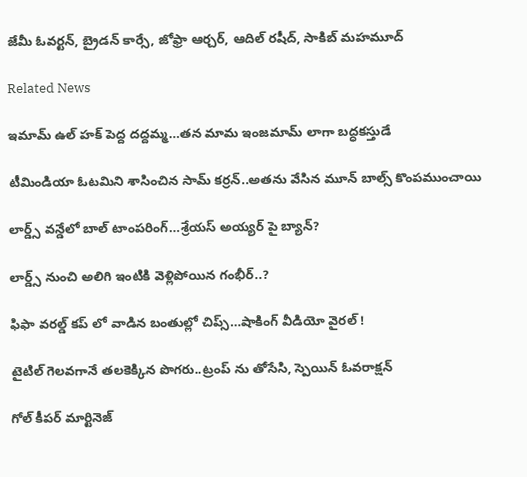జేమీ ఓవర్టన్, బ్రైడన్ కార్సే, జోఫ్రా ఆర్చర్, ఆదిల్ రషీద్, సాకిబ్ మహమూద్

Related News

ఇమామ్ ఉల్ హక్ పెద్ద ద‌ద్ద‌మ్మ‌…త‌న‌ మామ ఇంజ‌మామ్ లాగా బ‌ద్ధ‌క‌స్తుడే

టీమిండియా ఓట‌మిని శాసించిన‌ సామ్‌ కర్రన్..అత‌ను వేసిన మూన్ బాల్స్ కొంప‌ముంచాయి

లార్డ్స్ వన్డేలో బాల్ టాంపరింగ్…శ్రేయస్ అయ్యర్ పై బ్యాన్?

లార్డ్స్ నుంచి అలిగి ఇంటికి వెళ్లిపోయిన గంభీర్..?

ఫిఫా వ‌ర‌ల్డ్ క‌ప్ లో వాడిన‌ బంతుల్లో చిప్స్…షాకింగ్ వీడియో వైర‌ల్ !

టైటిల్ గెల‌వ‌గానే త‌ల‌కెక్కిన పొగ‌రు..ట్రంప్ ను తోసేసి, స్పెయిన్ ఓవ‌రాక్ష‌న్‌

గోల్ కీపర్ మార్టినెజ్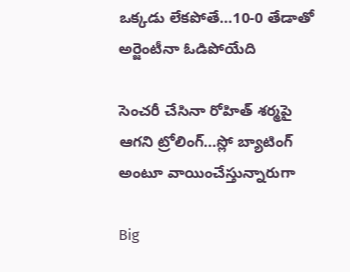ఒక్క‌డు లేక‌పోతే…10-0 తేడాతో అర్జెంటీనా ఓడిపోయేది

సెంచ‌రీ చేసినా రోహిత్ శ‌ర్మ‌పై ఆగ‌ని ట్రోలింగ్…స్లో బ్యాటింగ్ అంటూ వాయించేస్తున్నారుగా

Big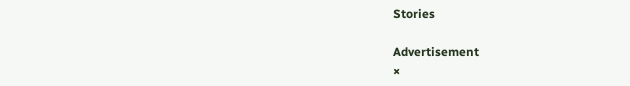Stories

Advertisement
×